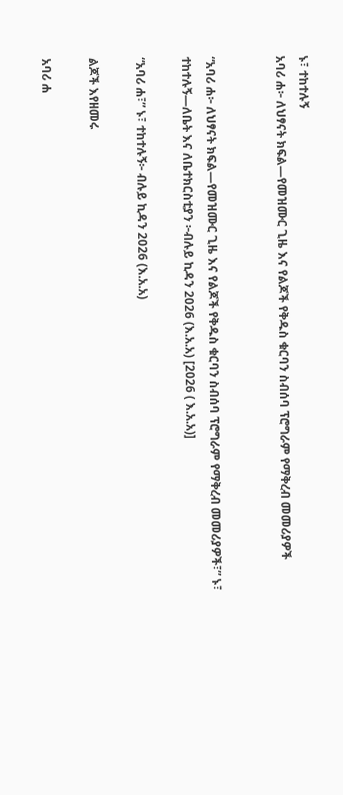ኑ፣ ተከተሉኝ
አባሪ ሐ፦ ለህፃናት ክፍል—የመዝሙር ጊዜ እና የልጆች የቅዱስ ቁርባን ስብሰባ ፕሮግራም የማቅረብ መመሪያዎች


“አባሪ ሐ፦ ለህፃናት ክፍል—የመዝሙር ጊዜ እና የልጆች የቅዱስ ቁርባን ስብሰባ ፕሮግራም የማቅረብ መመሪያዎች፣” ኑ፣ ተከተሉኝ—ለቤት እና ለቤተክርስቲያን ፦ብሉይ ኪዳን 2026 (እ.አ.አ) [2026 ( እ.አ.አ)]

“አባሪ ሐ፣” ኑ፣ ተከተሉኝ፦ ብሉይ ኪዳን 2026 (እ.አ.አ)

ልጆች እየዘመሩ

አባሪ ሐ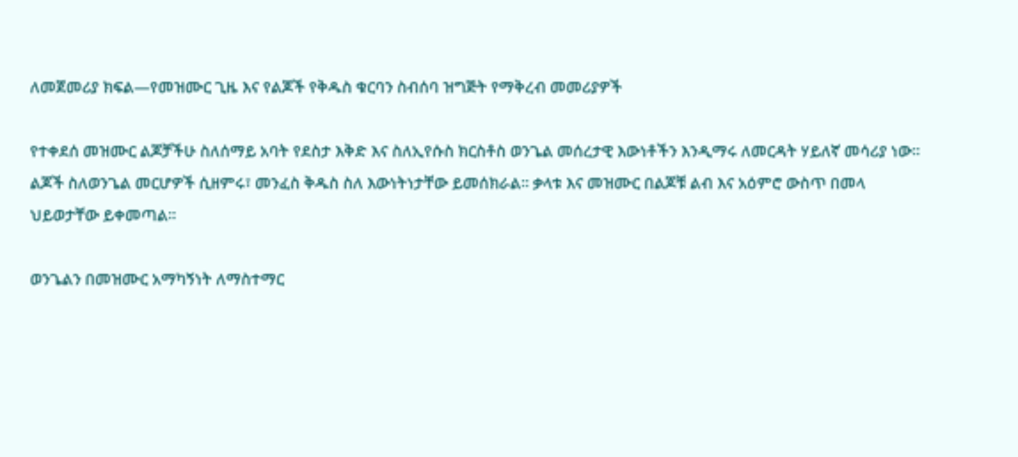ለመጀመሪያ ክፍል—የመዝሙር ጊዜ እና የልጆች የቅዱስ ቁርባን ስብሰባ ዝግጅት የማቅረብ መመሪያዎች

የተቀደሰ መዝሙር ልጆቻችሁ ስለሰማይ አባት የደስታ እቅድ እና ስለኢየሱስ ክርስቶስ ወንጌል መሰረታዊ እውነቶችን እንዲማሩ ለመርዳት ሃይለኛ መሳሪያ ነው። ልጆች ስለወንጌል መርሆዎች ሲዘምሩ፣ መንፈስ ቅዱስ ስለ እውነትነታቸው ይመሰክራል። ቃላቱ እና መዝሙር በልጆቹ ልብ እና አዕምሮ ውስጥ በመላ ህይወታቸው ይቀመጣል።

ወንጌልን በመዝሙር አማካኝነት ለማስተማር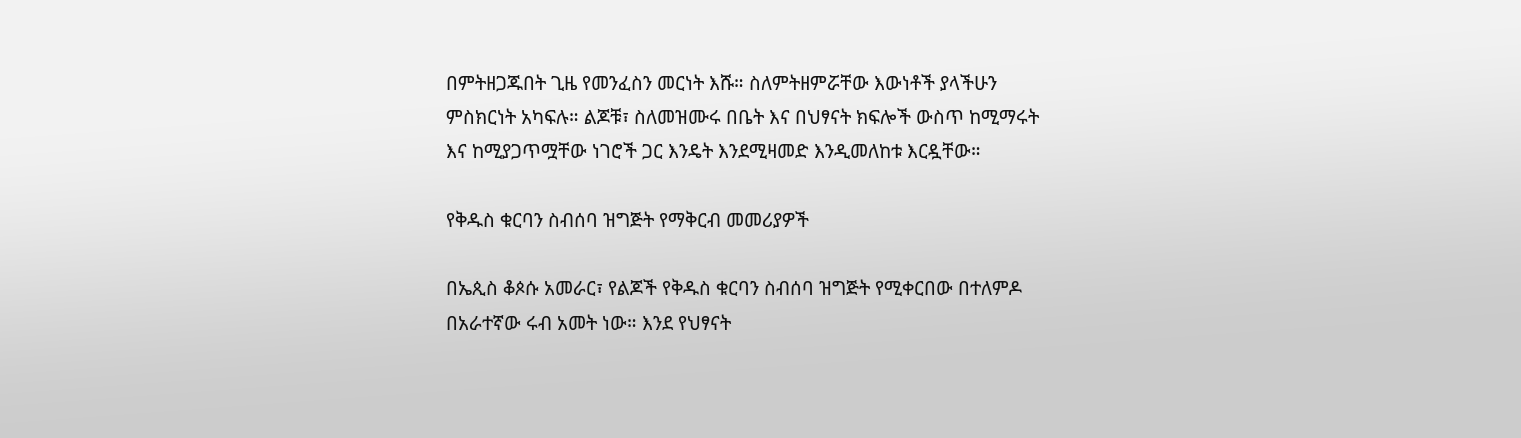በምትዘጋጁበት ጊዜ የመንፈስን መርነት እሹ። ስለምትዘምሯቸው እውነቶች ያላችሁን ምስክርነት አካፍሉ። ልጆቹ፣ ስለመዝሙሩ በቤት እና በህፃናት ክፍሎች ውስጥ ከሚማሩት እና ከሚያጋጥሟቸው ነገሮች ጋር እንዴት እንደሚዛመድ እንዲመለከቱ እርዷቸው።

የቅዱስ ቁርባን ስብሰባ ዝግጅት የማቅርብ መመሪያዎች

በኤጲስ ቆጶሱ አመራር፣ የልጆች የቅዱስ ቁርባን ስብሰባ ዝግጅት የሚቀርበው በተለምዶ በአራተኛው ሩብ አመት ነው። እንደ የህፃናት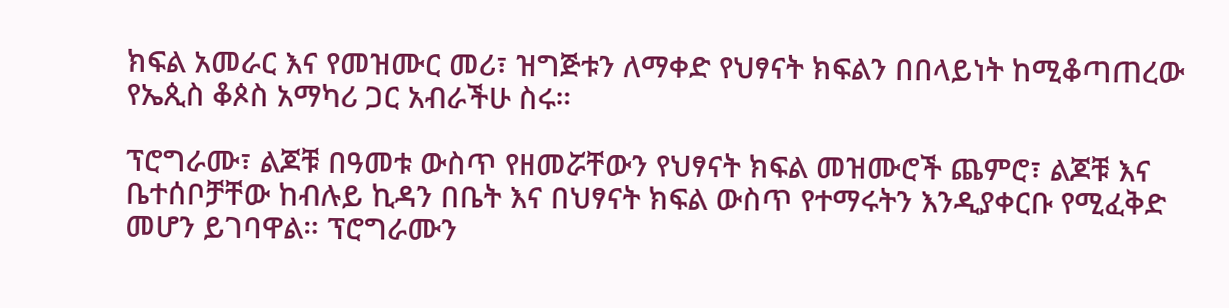ክፍል አመራር እና የመዝሙር መሪ፣ ዝግጅቱን ለማቀድ የህፃናት ክፍልን በበላይነት ከሚቆጣጠረው የኤጲስ ቆጶስ አማካሪ ጋር አብራችሁ ስሩ።

ፕሮግራሙ፣ ልጆቹ በዓመቱ ውስጥ የዘመሯቸውን የህፃናት ክፍል መዝሙሮች ጨምሮ፣ ልጆቹ እና ቤተሰቦቻቸው ከብሉይ ኪዳን በቤት እና በህፃናት ክፍል ውስጥ የተማሩትን እንዲያቀርቡ የሚፈቅድ መሆን ይገባዋል። ፕሮግራሙን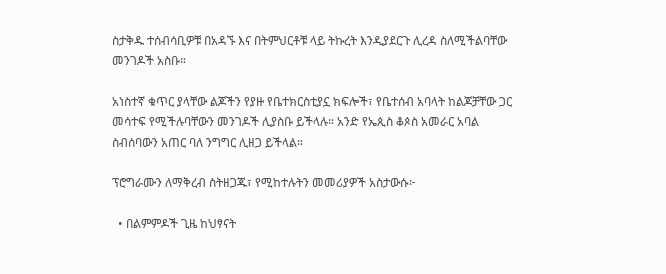ስታቅዱ ተሰብሳቢዎቹ በአዳኙ እና በትምህርቶቹ ላይ ትኩረት እንዲያደርጉ ሊረዳ ስለሚችልባቸው መንገዶች አስቡ።

አነስተኛ ቁጥር ያላቸው ልጆችን የያዙ የቤተክርስቲያኗ ክፍሎች፣ የቤተሰብ አባላት ከልጆቻቸው ጋር መሳተፍ የሚችሉባቸውን መንገዶች ሊያስቡ ይችላሉ። አንድ የኤጲስ ቆጶስ አመራር አባል ስብሰባውን አጠር ባለ ንግግር ሊዘጋ ይችላል።

ፕሮግራሙን ለማቅረብ ስትዘጋጁ፣ የሚከተሉትን መመሪያዎች አስታውሱ፦

  • በልምምዶች ጊዜ ከህፃናት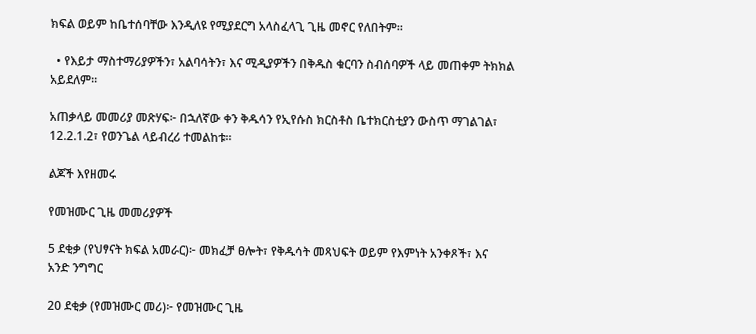ክፍል ወይም ከቤተሰባቸው እንዲለዩ የሚያደርግ አላስፈላጊ ጊዜ መኖር የለበትም።

  • የእይታ ማስተማሪያዎችን፣ አልባሳትን፣ እና ሚዲያዎችን በቅዱስ ቁርባን ስብሰባዎች ላይ መጠቀም ትክክል አይደለም።

አጠቃላይ መመሪያ መጽሃፍ፦ በኋለኛው ቀን ቅዱሳን የኢየሱስ ክርስቶስ ቤተክርስቲያን ውስጥ ማገልገል፣ 12.2.1.2፣ የወንጌል ላይብረሪ ተመልከቱ።

ልጆች እየዘመሩ

የመዝሙር ጊዜ መመሪያዎች

5 ደቂቃ (የህፃናት ክፍል አመራር)፦ መክፈቻ ፀሎት፣ የቅዱሳት መጻህፍት ወይም የእምነት አንቀጾች፣ እና አንድ ንግግር

20 ደቂቃ (የመዝሙር መሪ)፦ የመዝሙር ጊዜ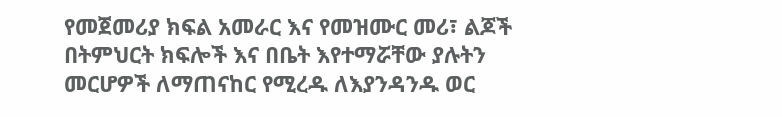የመጀመሪያ ክፍል አመራር እና የመዝሙር መሪ፣ ልጆች በትምህርት ክፍሎች እና በቤት እየተማሯቸው ያሉትን መርሆዎች ለማጠናከር የሚረዱ ለእያንዳንዱ ወር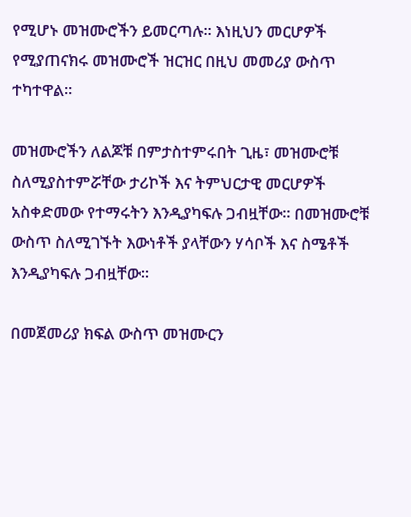የሚሆኑ መዝሙሮችን ይመርጣሉ። እነዚህን መርሆዎች የሚያጠናክሩ መዝሙሮች ዝርዝር በዚህ መመሪያ ውስጥ ተካተዋል።

መዝሙሮችን ለልጆቹ በምታስተምሩበት ጊዜ፣ መዝሙሮቹ ስለሚያስተምሯቸው ታሪኮች እና ትምህርታዊ መርሆዎች አስቀድመው የተማሩትን እንዲያካፍሉ ጋብዟቸው። በመዝሙሮቹ ውስጥ ስለሚገኙት እውነቶች ያላቸውን ሃሳቦች እና ስሜቶች እንዲያካፍሉ ጋብዟቸው።

በመጀመሪያ ክፍል ውስጥ መዝሙርን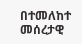በተመለከተ መሰረታዊ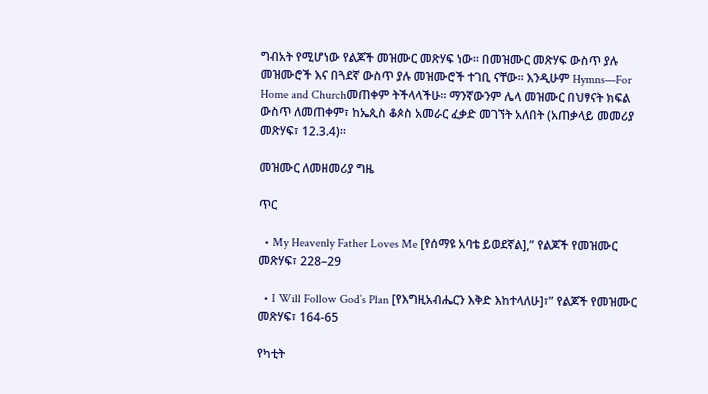ግብአት የሚሆነው የልጆች መዝሙር መጽሃፍ ነው። በመዝሙር መጽሃፍ ውስጥ ያሉ መዝሙሮች እና በጓደኛ ውስጥ ያሉ መዝሙሮች ተገቢ ናቸው። እንዲሁም Hymns—For Home and Churchመጠቀም ትችላላችሁ። ማንኛውንም ሌላ መዝሙር በህፃናት ክፍል ውስጥ ለመጠቀም፣ ከኤጲስ ቆጶስ አመራር ፈቃድ መገኘት አለበት (አጠቃላይ መመሪያ መጽሃፍ፣ 12.3.4)።

መዝሙር ለመዘመሪያ ግዜ

ጥር

  • My Heavenly Father Loves Me [የሰማዩ አባቴ ይወደኛል],” የልጆች የመዝሙር መጽሃፍ፣ 228–29

  • I Will Follow God’s Plan [የእግዚአብሔርን እቅድ እከተላለሁ]፣” የልጆች የመዝሙር መጽሃፍ፣ 164-65

የካቲት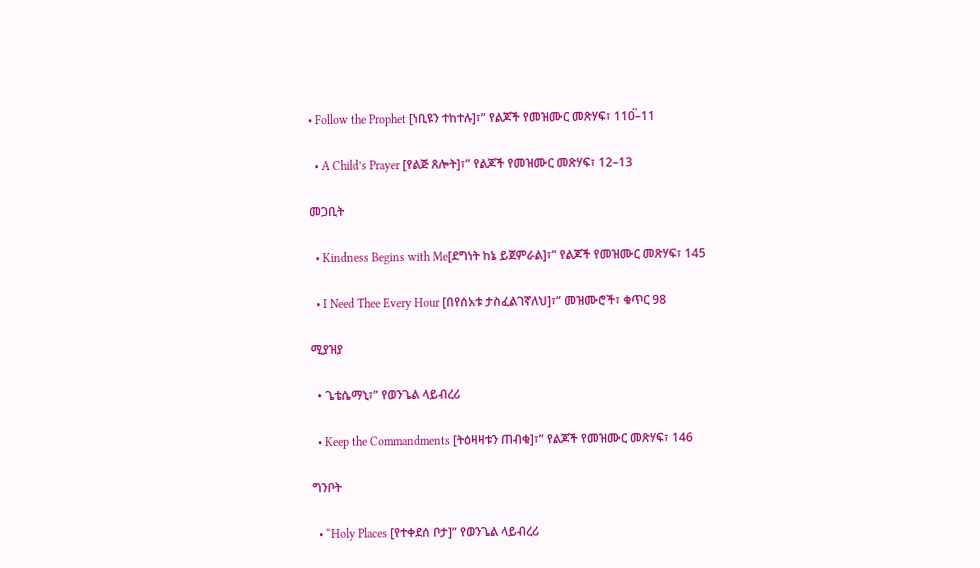• Follow the Prophet [ነቢዩን ተከተሉ]፣” የልጆች የመዝሙር መጽሃፍ፣ 110፟–11

  • A Child’s Prayer [የልጅ ጸሎት]፣” የልጆች የመዝሙር መጽሃፍ፣ 12–13

መጋቢት

  • Kindness Begins with Me[ደግነት ከኔ ይጀምራል]፣” የልጆች የመዝሙር መጽሃፍ፣ 145

  • I Need Thee Every Hour [በየሰአቱ ታስፈልገኛለህ]፣” መዝሙሮች፣ ቁጥር 98

ሚያዝያ

  • ጌቴሴማኒ፣” የወንጌል ላይብረሪ

  • Keep the Commandments [ትዕዛዛቱን ጠብቁ]፣” የልጆች የመዝሙር መጽሃፍ፣ 146

ግንቦት

  • “Holy Places [የተቀደሰ ቦታ]” የወንጌል ላይብረሪ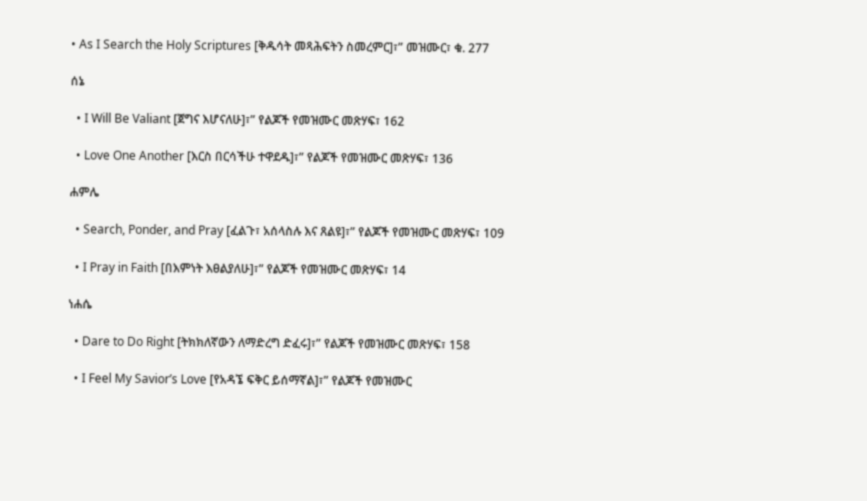• As I Search the Holy Scriptures [ቅዱሳት መጻሕፍትን ስመረምር]፣” መዝሙር፣ ቁ. 277

ሰኔ

  • I Will Be Valiant [ጀግና እሆናለሁ]፣” የልጆች የመዝሙር መጽሃፍ፣ 162

  • Love One Another [እርስ በርሳችሁ ተዋደዱ]፣” የልጆች የመዝሙር መጽሃፍ፣ 136

ሐምሌ

  • Search, Ponder, and Pray [ፈልጉ፣ አሰላስሉ እና ጸልዩ]፣” የልጆች የመዝሙር መጽሃፍ፣ 109

  • I Pray in Faith [በእምነት እፀልያለሁ]፣” የልጆች የመዝሙር መጽሃፍ፣ 14

ነሐሴ

  • Dare to Do Right [ትክክለኛውን ለማድረግ ድፈሩ]፣” የልጆች የመዝሙር መጽሃፍ፣ 158

  • I Feel My Savior’s Love [የአዳኜ ፍቅር ይሰማኛል]፣” የልጆች የመዝሙር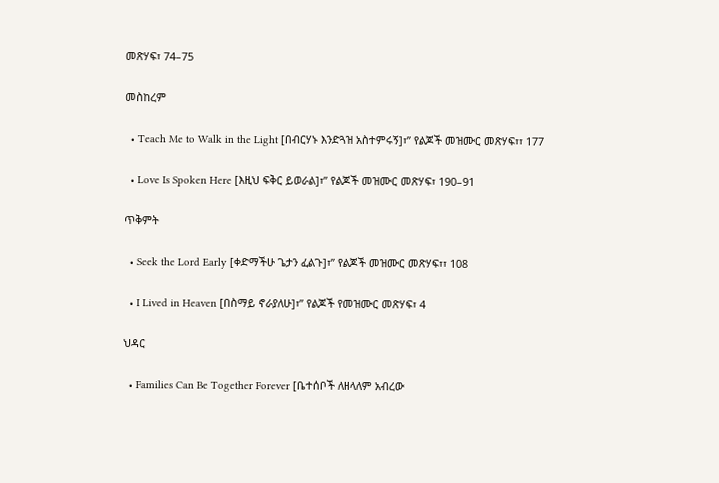መጽሃፍ፣ 74–75

መስከረም

  • Teach Me to Walk in the Light [በብርሃኑ እንድጓዝ አስተምሩኝ]፣” የልጆች መዝሙር መጽሃፍ፣፣ 177

  • Love Is Spoken Here [እዚህ ፍቅር ይወራል]፣” የልጆች መዝሙር መጽሃፍ፣ 190–91

ጥቅምት

  • Seek the Lord Early [ቀድማችሁ ጌታን ፈልጉ]፣” የልጆች መዝሙር መጽሃፍ፣፣ 108

  • I Lived in Heaven [በስማይ ኖራያለሁ]፣” የልጆች የመዝሙር መጽሃፍ፣ 4

ህዳር

  • Families Can Be Together Forever [ቤተሰቦች ለዘላለም አብረው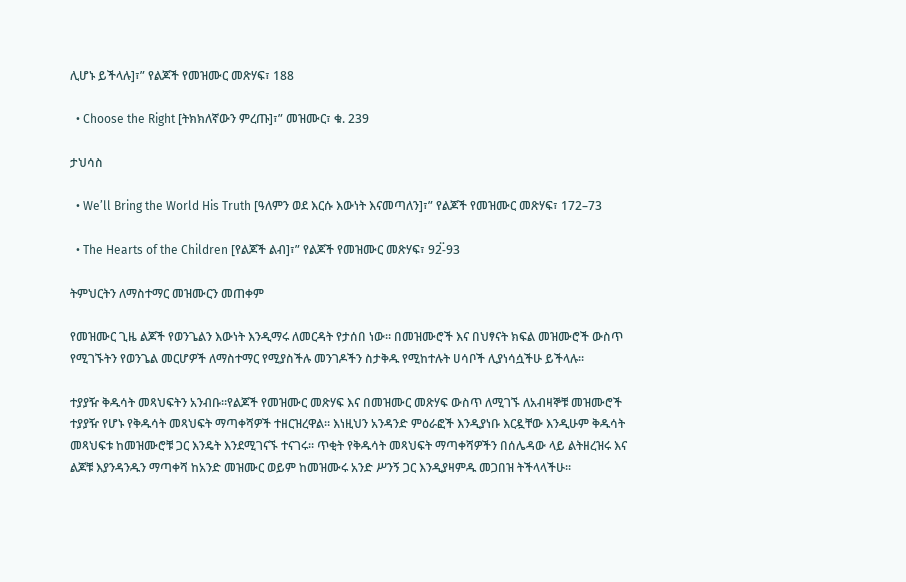ሊሆኑ ይችላሉ]፣” የልጆች የመዝሙር መጽሃፍ፣ 188

  • Choose the Right [ትክክለኛውን ምረጡ]፣” መዝሙር፣ ቁ. 239

ታህሳስ

  • We’ll Bring the World His Truth [ዓለምን ወደ እርሱ እውነት እናመጣለን]፣” የልጆች የመዝሙር መጽሃፍ፣ 172–73

  • The Hearts of the Children [የልጆች ልብ]፣” የልጆች የመዝሙር መጽሃፍ፣ 92፟-93

ትምህርትን ለማስተማር መዝሙርን መጠቀም

የመዝሙር ጊዜ ልጆች የወንጌልን እውነት እንዲማሩ ለመርዳት የታሰበ ነው። በመዝሙሮች እና በህፃናት ክፍል መዝሙሮች ውስጥ የሚገኙትን የወንጌል መርሆዎች ለማስተማር የሚያስችሉ መንገዶችን ስታቅዱ የሚከተሉት ሀሳቦች ሊያነሳሷችሁ ይችላሉ።

ተያያዥ ቅዱሳት መጻህፍትን አንብቡ።የልጆች የመዝሙር መጽሃፍ እና በመዝሙር መጽሃፍ ውስጥ ለሚገኙ ለአብዛኞቹ መዝሙሮች ተያያዥ የሆኑ የቅዱሳት መጻህፍት ማጣቀሻዎች ተዘርዝረዋል። እነዚህን አንዳንድ ምዕራፎች እንዲያነቡ እርዷቸው እንዲሁም ቅዱሳት መጻህፍቱ ከመዝሙሮቹ ጋር እንዴት እንደሚገናኙ ተናገሩ። ጥቂት የቅዱሳት መጻህፍት ማጣቀሻዎችን በሰሌዳው ላይ ልትዘረዝሩ እና ልጆቹ እያንዳንዱን ማጣቀሻ ከአንድ መዝሙር ወይም ከመዝሙሩ አንድ ሥንኝ ጋር እንዲያዛምዱ መጋበዝ ትችላላችሁ።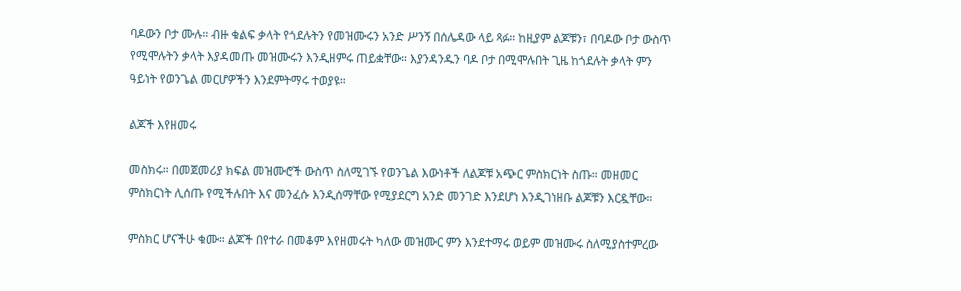ባዶውን ቦታ ሙሉ። ብዙ ቁልፍ ቃላት የጎደሉትን የመዝሙሩን አንድ ሥንኝ በሰሌዳው ላይ ጻፉ። ከዚያም ልጆቹን፣ በባዶው ቦታ ውስጥ የሚሞሉትን ቃላት እያዳመጡ መዝሙሩን እንዲዘምሩ ጠይቋቸው። እያንዳንዱን ባዶ ቦታ በሚሞሉበት ጊዜ ከጎደሉት ቃላት ምን ዓይነት የወንጌል መርሆዎችን እንደምትማሩ ተወያዩ።

ልጆች እየዘመሩ

መስክሩ። በመጀመሪያ ክፍል መዝሙሮች ውስጥ ስለሚገኙ የወንጌል እውነቶች ለልጆቹ አጭር ምስክርነት ስጡ። መዘመር ምስክርነት ሊሰጡ የሚችሉበት እና መንፈሱ እንዲሰማቸው የሚያደርግ አንድ መንገድ እንደሆነ እንዲገነዘቡ ልጆቹን እርዷቸው።

ምስክር ሆናችሁ ቁሙ። ልጆች በየተራ በመቆም እየዘመሩት ካለው መዝሙር ምን እንደተማሩ ወይም መዝሙሩ ስለሚያስተምረው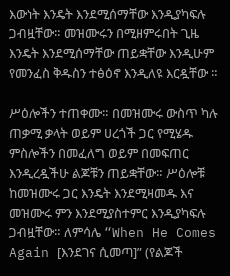እውነት እንዴት እንደሚሰማቸው እንዲያካፍሉ ጋብዟቸው። መዝሙሩን በሚዘምሩበት ጊዜ እንዴት እንደሚሰማቸው ጠይቋቸው እንዲሁም የመንፈስ ቅዱስን ተፅዕኖ እንዲለዩ እርዷቸው ።

ሥዕሎችን ተጠቀሙ። በመዝሙሩ ውስጥ ካሉ ጠቃሚ ቃላት ወይም ሀረጎች ጋር የሚሄዱ ምስሎችን በመፈለግ ወይም በመፍጠር እንዲረዷችሁ ልጆቹን ጠይቋቸው። ሥዕሎቹ ከመዝሙሩ ጋር እንዴት እንደሚዛመዱ እና መዝሙሩ ምን እንደሚያስተምር እንዲያካፍሉ ጋብዟቸው። ለምሳሌ “When He Comes Again [እንደገና ሲመጣ]” (የልጆች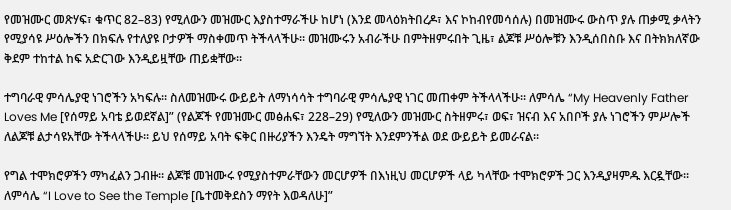የመዝሙር መጽሃፍ፣ ቁጥር 82–83) የሚለውን መዝሙር እያስተማራችሁ ከሆነ (እንደ መላዕክትበረዶ፣ እና ኮከብየመሳሰሉ) በመዝሙሩ ውስጥ ያሉ ጠቃሚ ቃላትን የሚያሳዩ ሥዕሎችን በክፍሉ የተለያዩ ቦታዎች ማስቀመጥ ትችላላችሁ። መዝሙሩን አብራችሁ በምትዘምሩበት ጊዜ፣ ልጆቹ ሥዕሎቹን እንዲሰበስቡ እና በትክክለኛው ቅደም ተከተል ከፍ አድርገው እንዲይዟቸው ጠይቋቸው።

ተግባራዊ ምሳሌያዊ ነገሮችን አካፍሉ። ስለመዝሙሩ ውይይት ለማነሳሳት ተግባራዊ ምሳሌያዊ ነገር መጠቀም ትችላላችሁ። ለምሳሌ “My Heavenly Father Loves Me [የሰማይ አባቴ ይወደኛል]” (የልጆች የመዝሙር መፅሐፍ፣ 228–29) የሚለውን መዝሙር ስትዘምሩ፣ ወፍ፣ ዝናብ እና አበቦች ያሉ ነገሮችን ምሥሎች ለልጆቹ ልታሳዩአቸው ትችላላችሁ። ይህ የሰማይ አባት ፍቅር በዙሪያችን እንዴት ማግኘት እንደምንችል ወደ ውይይት ይመራናል።

የግል ተሞክሮዎችን ማካፈልን ጋብዙ። ልጆቹ መዝሙሩ የሚያስተምራቸውን መርሆዎች በእነዚህ መርሆዎች ላይ ካላቸው ተሞክሮዎች ጋር እንዲያዛምዱ እርዷቸው። ለምሳሌ “I Love to See the Temple [ቤተመቅደስን ማየት እወዳለሁ]”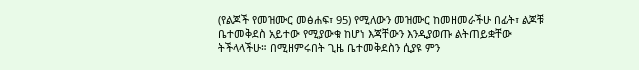(የልጆች የመዝሙር መፅሐፍ፣ 95) የሚለውን መዝሙር ከመዘመራችሁ በፊት፣ ልጆቹ ቤተመቅደስ አይተው የሚያውቁ ከሆነ እጃቸውን እንዲያወጡ ልትጠይቋቸው ትችላላችሁ። በሚዘምሩበት ጊዜ ቤተመቅደስን ሲያዩ ምን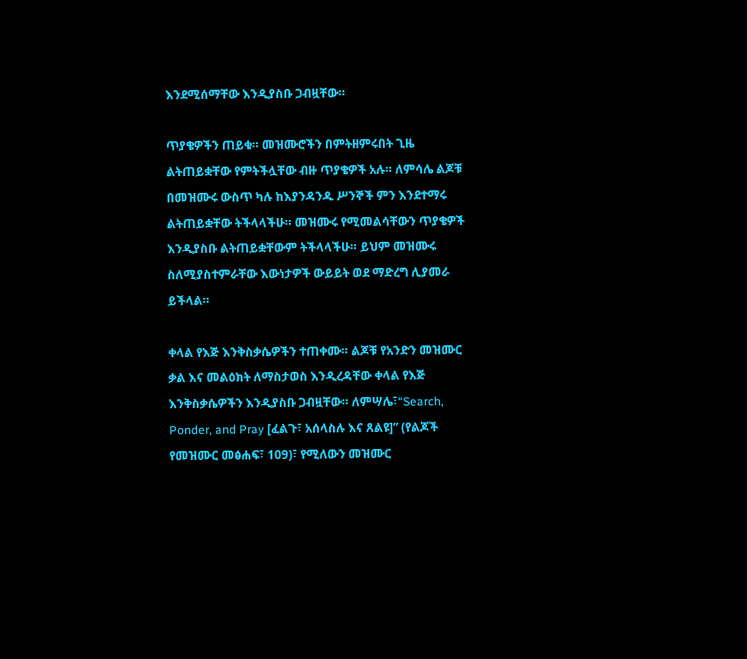እንደሚሰማቸው እንዲያስቡ ጋብዟቸው።

ጥያቄዎችን ጠይቁ። መዝሙሮችን በምትዘምሩበት ጊዜ ልትጠይቋቸው የምትችሏቸው ብዙ ጥያቄዎች አሉ። ለምሳሌ ልጆቹ በመዝሙሩ ውስጥ ካሉ ከእያንዳንዱ ሥንኞች ምን እንደተማሩ ልትጠይቋቸው ትችላላችሁ። መዝሙሩ የሚመልሳቸውን ጥያቄዎች እንዲያስቡ ልትጠይቋቸውም ትችላላችሁ። ይህም መዝሙሩ ስለሚያስተምራቸው እውነታዎች ውይይት ወደ ማድረግ ሊያመራ ይችላል።

ቀላል የእጅ እንቅስቃሴዎችን ተጠቀሙ። ልጆቹ የአንድን መዝሙር ቃል እና መልዕክት ለማስታወስ እንዲረዳቸው ቀላል የእጅ እንቅስቃሴዎችን እንዲያስቡ ጋብዟቸው። ለምሣሌ፣“Search, Ponder, and Pray [ፈልጉ፣ አሰላስሉ እና ጸልዩ]” (የልጆች የመዝሙር መፅሐፍ፣ 109)፣ የሚለውን መዝሙር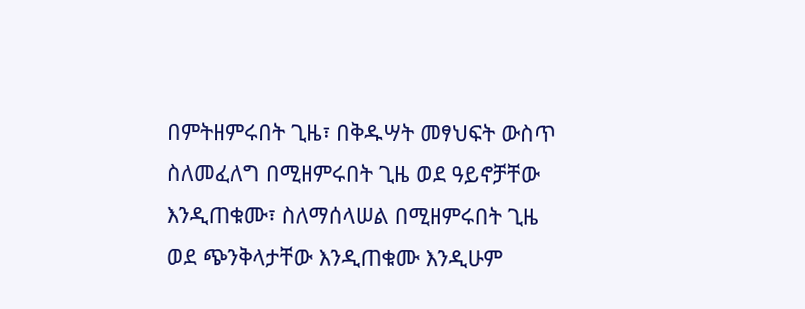በምትዘምሩበት ጊዜ፣ በቅዱሣት መፃህፍት ውስጥ ስለመፈለግ በሚዘምሩበት ጊዜ ወደ ዓይኖቻቸው እንዲጠቁሙ፣ ስለማሰላሠል በሚዘምሩበት ጊዜ ወደ ጭንቅላታቸው እንዲጠቁሙ እንዲሁም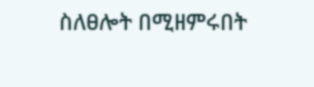ስለፀሎት በሚዘምሩበት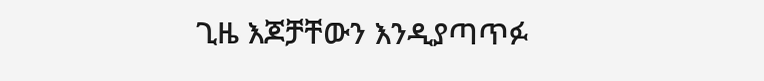ጊዜ እጆቻቸውን እንዲያጣጥፉ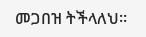መጋበዝ ትችላለህ።